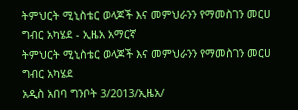ትምህርት ሚኒስቴር ወላጆች እና መምህራንን የማመስገን መርሀ ግብር አካሄደ - ኢዜአ አማርኛ
ትምህርት ሚኒስቴር ወላጆች እና መምህራንን የማመስገን መርሀ ግብር አካሄደ
አዲስ አበባ ግንቦት 3/2013/ኢዜአ/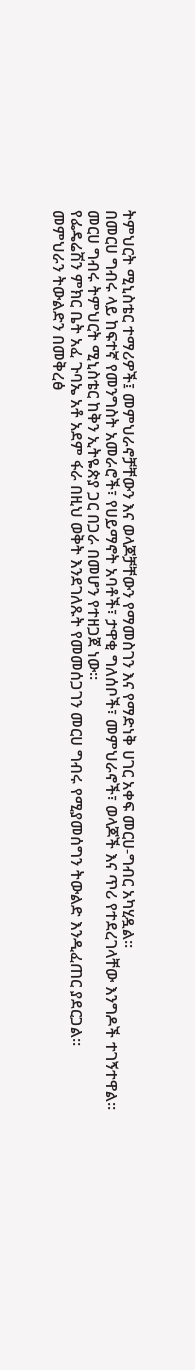ትምህርት ሚኒስቴር ተማሪዎች፤ መምህራኖቻቸውን እና ወላጆቻቸውን የማመስገን እና የማድነቅ ሀገር አቀፍ መርሀ-ግብር አካሂዷል።
በመርሀ ግብሩ ላይ ከፍተኛ የመንግስት አመራሮች፣ የሀይማኖት አባቶች፣ ታዋቂ ግለሰቦች፣ መምህራኖች፣ ወላጆች እና ጥሪ የተደረገላቸው እንግዶች ተገኝተዋል።
መርሀ ግብሩ ትምህርት ሚኒስቴር ከቅን ኢትዬጵያ ጋር በጋራ በመሆን የተዘጋጀ ነው።
የፌዴሬሽን ምክር ቤት አፈ ጉባኤ አቶ አደም ፋራ በዚህ ወቅት እንደገለጹት የመመሰጋገን መርሀ ግብሩ የሚያመሰግን ትውልድ እንዲፈጠር ያደርጋል።
መምህራን ትውልድን በመቅረፅ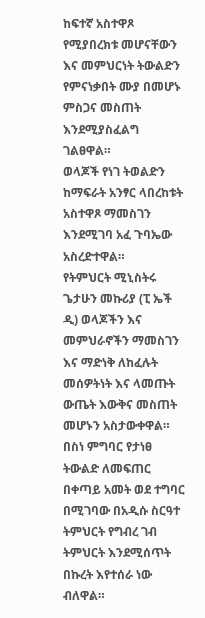ከፍተኛ አስተዋጾ የሚያበረክቱ መሆናቸውን እና መምህርነት ትውልድን የምናነቃበት ሙያ በመሆኑ ምስጋና መስጠት እንደሚያስፈልግ ገልፀዋል።
ወላጆች የነገ ትወልድን ከማፍራት አንፃር ላበረከቱት አስተዋጾ ማመስገን እንደሚገባ አፈ ጉባኤው አስረድተዋል።
የትምህርት ሚኒስትሩ ጌታሁን መኩሪያ (ፒ ኤች ዲ) ወላጆችን እና መምህራኖችን ማመስገን እና ማድነቅ ለከፈሉት መሰዎትነት እና ላመጡት ውጤት እውቅና መስጠት መሆኑን አስታውቀዋል።
በስነ ምግባር የታነፀ ትውልድ ለመፍጠር በቀጣይ አመት ወደ ተግባር በሚገባው በአዲሱ ስርዓተ ትምህርት የግብረ ገብ ትምህርት እንደሚሰጥት በኩረት እየተሰራ ነው ብለዋል።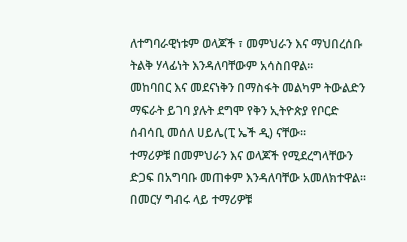ለተግባራዊነቱም ወላጆች ፣ መምህራን እና ማህበረሰቡ ትልቅ ሃላፊነት እንዳለባቸውም አሳስበዋል።
መከባበር እና መደናነቅን በማስፋት መልካም ትውልድን ማፍራት ይገባ ያሉት ደግሞ የቅን ኢትዮጵያ የቦርድ ሰብሳቢ መሰለ ሀይሌ(ፒ ኤች ዲ) ናቸው።
ተማሪዎቹ በመምህራን እና ወላጆች የሚደረግላቸውን ድጋፍ በአግባቡ መጠቀም እንዳለባቸው አመለክተዋል።
በመርሃ ግብሩ ላይ ተማሪዎቹ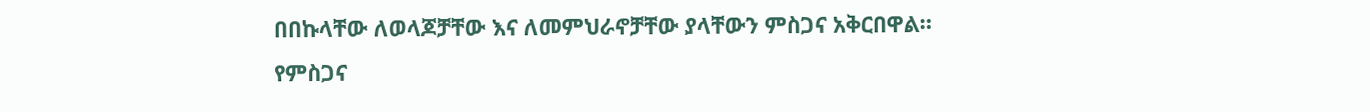በበኩላቸው ለወላጆቻቸው እና ለመምህራኖቻቸው ያላቸውን ምስጋና አቅርበዋል።
የምስጋና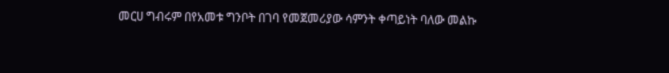መርሀ ግብሩም በየአመቱ ግንቦት በገባ የመጀመሪያው ሳምንት ቀጣይነት ባለው መልኩ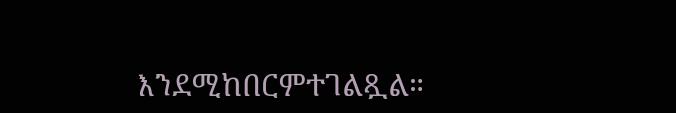እንደሚከበርምተገልጿል።